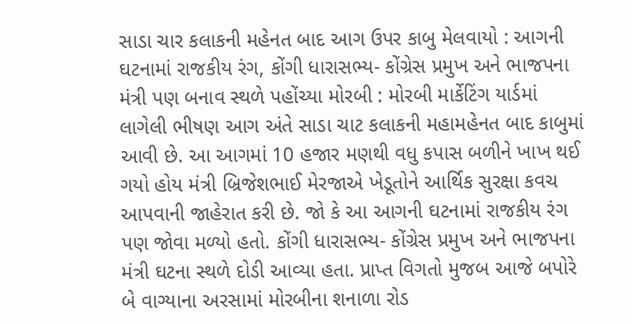સાડા ચાર કલાકની મહેનત બાદ આગ ઉપર કાબુ મેલવાયો : આગની ઘટનામાં રાજકીય રંગ, કોંગી ધારાસભ્ય- કોંગ્રેસ પ્રમુખ અને ભાજપના મંત્રી પણ બનાવ સ્થળે પહોંચ્યા મોરબી : મોરબી માર્કેટિંગ યાર્ડમાં લાગેલી ભીષણ આગ અંતે સાડા ચાટ કલાકની મહામહેનત બાદ કાબુમાં આવી છે. આ આગમાં 10 હજાર મણથી વધુ કપાસ બળીને ખાખ થઈ ગયો હોય મંત્રી બ્રિજેશભાઈ મેરજાએ ખેડૂતોને આર્થિક સુરક્ષા કવચ આપવાની જાહેરાત કરી છે. જો કે આ આગની ઘટનામાં રાજકીય રંગ પણ જોવા મળ્યો હતો. કોંગી ધારાસભ્ય- કોંગ્રેસ પ્રમુખ અને ભાજપના મંત્રી ઘટના સ્થળે દોડી આવ્યા હતા. પ્રાપ્ત વિગતો મુજબ આજે બપોરે બે વાગ્યાના અરસામાં મોરબીના શનાળા રોડ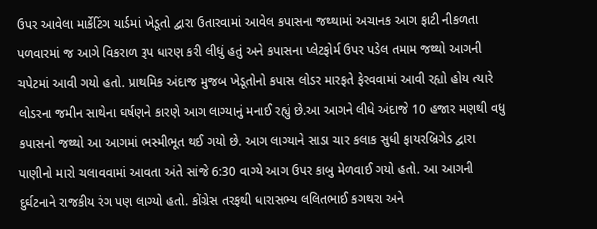ઉપર આવેલા માર્કેટિંગ યાર્ડમાં ખેડૂતો દ્વારા ઉતારવામાં આવેલ કપાસના જથ્થામાં અચાનક આગ ફાટી નીકળતા પળવારમાં જ આગે વિકરાળ રૂપ ધારણ કરી લીધું હતું અને કપાસના પ્લેટફોર્મ ઉપર પડેલ તમામ જથ્થો આગની ચપેટમાં આવી ગયો હતો. પ્રાથમિક અંદાજ મુજબ ખેડૂતોનો કપાસ લોડર મારફતે ફેરવવામાં આવી રહ્યો હોય ત્યારે લોડરના જમીન સાથેના ઘર્ષણને કારણે આગ લાગ્યાનું મનાઈ રહ્યું છે.આ આગને લીધે અંદાજે 10 હજાર મણથી વધુ કપાસનો જથ્થો આ આગમાં ભસ્મીભૂત થઈ ગયો છે. આગ લાગ્યાને સાડા ચાર કલાક સુધી ફાયરબ્રિગેડ દ્વારા પાણીનો મારો ચલાવવામાં આવતા અંતે સાંજે 6:30 વાગ્યે આગ ઉપર કાબુ મેળવાઈ ગયો હતો. આ આગની દુર્ઘટનાને રાજકીય રંગ પણ લાગ્યો હતો. કોંગ્રેસ તરફથી ધારાસભ્ય લલિતભાઈ કગથરા અને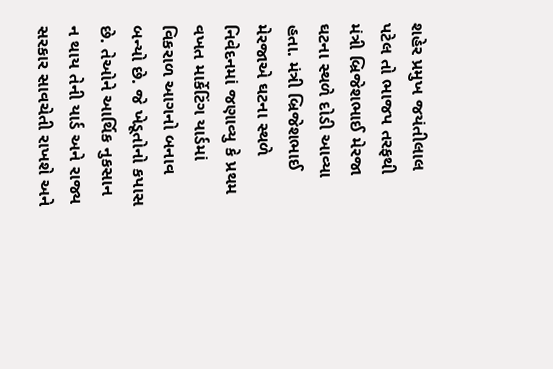શહેર પ્રમુખ જયંતીલાલ પટેલ તો ભાજપ તરફથી મંત્રી બ્રિજેશભાઈ મેરજા ઘટના સ્થળે દોડી આવ્યા હતા. મંત્રી બ્રિજેશભાઈ મેરજાએ ઘટના સ્થળે નિવેદનમાં જણાવ્યુ કે પ્રથમ વખત માર્કેટિંગ યાર્ડમાં વિકરાળ આગનો બનાવ બન્યો છે. જે ખેડૂતોનો કપાસ છે. તેઓને આર્થિક નુકસાન ન થાય તેની યાર્ડ અને રાજ્ય સરકાર સાવચેતી રાખશે અને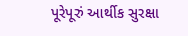પૂરેપૂરું આર્થીક સુરક્ષા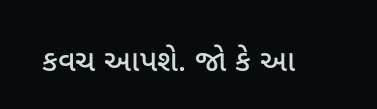કવચ આપશે. જો કે આ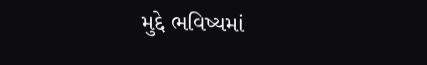મુદ્દે ભવિષ્યમાં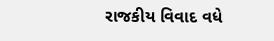રાજકીય વિવાદ વધે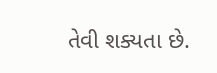તેવી શક્યતા છે.